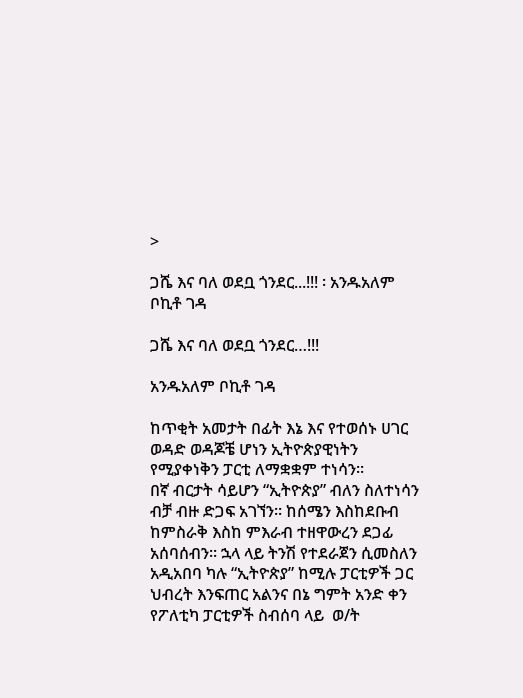>

ጋሼ እና ባለ ወደቧ ጎንደር...!!! ፡ አንዱአለም ቦኪቶ ገዳ

ጋሼ እና ባለ ወደቧ ጎንደር…!!!

አንዱአለም ቦኪቶ ገዳ

ከጥቂት አመታት በፊት እኔ እና የተወሰኑ ሀገር ወዳድ ወዳጆቼ ሆነን ኢትዮጵያዊነትን የሚያቀነቅን ፓርቲ ለማቋቋም ተነሳን፡፡
በኛ ብርታት ሳይሆን “ኢትዮጵያ” ብለን ስለተነሳን ብቻ ብዙ ድጋፍ አገኘን፡፡ ከሰሜን እስከደቡብ ከምስራቅ እስከ ምእራብ ተዘዋውረን ደጋፊ አሰባሰብን፡፡ ኋላ ላይ ትንሽ የተደራጀን ሲመስለን አዲአበባ ካሉ “ኢትዮጵያ” ከሚሉ ፓርቲዎች ጋር ህብረት እንፍጠር አልንና በኔ ግምት አንድ ቀን የፖለቲካ ፓርቲዎች ስብሰባ ላይ  ወ/ት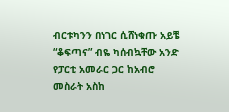ብርቱካንን በነገር ሲሸነቁጡ አይቼ  “ቆፍጣና” ብዬ ካሰብኳቸው አንድ የፓርቲ አመራር ጋር ከአብሮ መስራት አስከ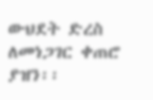ውህደት ድረስ ለመነጋገር ቀጠሮ ያዝን፡፡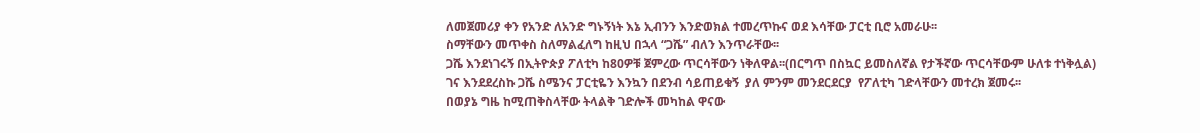ለመጀመሪያ ቀን የአንድ ለአንድ ግኑኝነት እኔ ኢብንን እንድወክል ተመረጥኩና ወደ እሳቸው ፓርቲ ቢሮ አመራሁ፡፡
ስማቸውን መጥቀስ ስለማልፈለግ ከዚህ በኋላ “ጋሼ” ብለን እንጥራቸው፡፡
ጋሼ እንደነገሩኝ በኢትዮጵያ ፖለቲካ ከ80ዎቹ ጀምረው ጥርሳቸውን ነቅለዋል፡፡(በርግጥ በስኳር ይመስለኛል የታችኛው ጥርሳቸውም ሁለቱ ተነቅሏል)
ገና እንደደረስኩ ጋሼ ስሜንና ፓርቲዬን እንኳን በደንብ ሳይጠይቁኝ  ያለ ምንም መንደርደርያ  የፖለቲካ ገድላቸውን መተረክ ጀመሩ፡፡
በወያኔ ግዜ ከሚጠቅስላቸው ትላልቅ ገድሎች መካከል ዋናው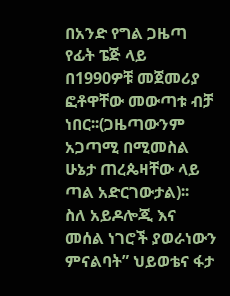በአንድ የግል ጋዜጣ የፊት ፔጅ ላይ በ1990ዎቹ መጀመሪያ ፎቶዋቸው መውጣቱ ብቻ ነበር፡፡(ጋዜጣውንም አጋጣሚ በሚመስል ሁኔታ ጠረጴዛቸው ላይ ጣል አድርገውታል)፡፡
ስለ አይዶሎጂ እና መሰል ነገሮች ያወራነውን ምናልባት” ህይወቴና ፋታ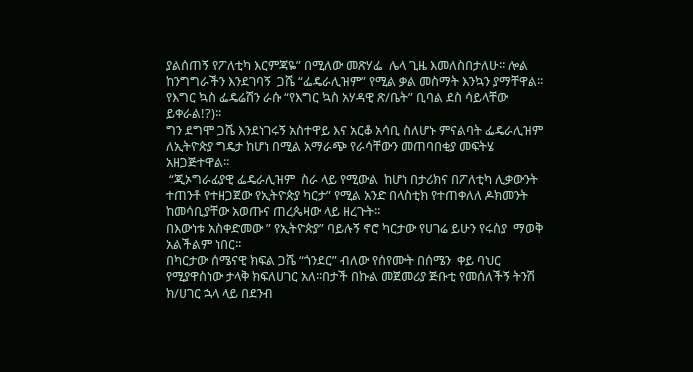ያልሰጠኝ የፖለቲካ እርምጃዬ” በሚለው መጽሃፌ  ሌላ ጊዜ እመለስበታለሁ፡፡ ሎል
ከንግግራችን እንደገባኝ  ጋሼ “ፌዴራሊዝም” የሚል ቃል መስማት እንኳን ያማቸዋል፡፡ የእግር ኳስ ፌዴሬሽን ራሱ “የእግር ኳስ አሃዳዊ ጽ/ቤት” ቢባል ደስ ሳይላቸው ይቀራል!?)፡፡
ግን ደግሞ ጋሼ እንደነገሩኝ አስተዋይ እና አርቆ አሳቢ ስለሆኑ ምናልባት ፌዴራሊዝም ለኢትዮጵያ ግዴታ ከሆነ በሚል አማራጭ የራሳቸውን መጠባበቂያ መፍትሄ አዘጋጅተዋል፡፡
 “ጂኦግራፊያዊ ፌዴራሊዝም  ስራ ላይ የሚውል  ከሆነ በታሪክና በፖለቲካ ሊቃውንት ተጠንቶ የተዘጋጀው የኢትዮጵያ ካርታ” የሚል አንድ በላስቲክ የተጠቀለለ ዶክመንት ከመሳቢያቸው አወጡና ጠረጴዛው ላይ ዘረጉት፡፡
በእውነቱ አስቀድመው ” የኢትዮጵያ” ባይሉኝ ኖሮ ካርታው የሀገሬ ይሁን የሩስያ  ማወቅ አልችልም ነበር፡፡
በካርታው ሰሜናዊ ክፍል ጋሼ “ጎንደር” ብለው የሰየሙት በሰሜን  ቀይ ባህር የሚያዋስነው ታላቅ ክፍለሀገር አለ፡፡በታች በኩል መጀመሪያ ጅቡቲ የመሰለችኝ ትንሽ ክ/ሀገር ኋላ ላይ በደንብ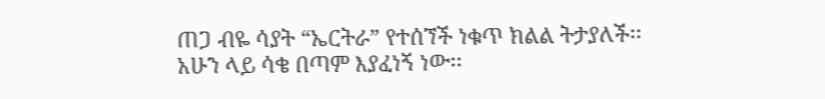ጠጋ ብዬ ሳያት “ኤርትራ” የተሰኘች ነቁጥ ክልል ትታያለች፡፡
አሁን ላይ ሳቄ በጣም እያፈነኝ ነው፡፡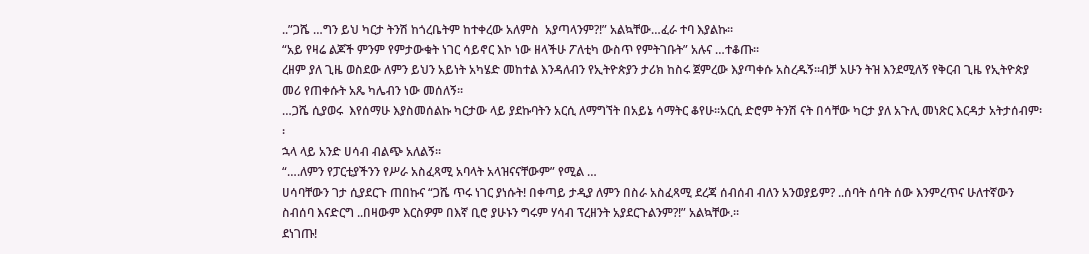..”ጋሼ …ግን ይህ ካርታ ትንሽ ከጎረቤትም ከተቀረው አለምስ  አያጣላንም?!” አልኳቸው…ፈራ ተባ እያልኩ፡፡
“አይ የዛሬ ልጆች ምንም የምታውቁት ነገር ሳይኖር እኮ ነው ዘላችሁ ፖለቲካ ውስጥ የምትገቡት” አሉና …ተቆጡ፡፡
ረዘም ያለ ጊዜ ወስደው ለምን ይህን አይነት አካሄድ መከተል እንዳለብን የኢትዮጵያን ታሪክ ከስሩ ጀምረው እያጣቀሱ አስረዱኝ፡፡ብቻ አሁን ትዝ እንደሚለኝ የቅርብ ጊዜ የኢትዮጵያ መሪ የጠቀሱት አጼ ካሌብን ነው መሰለኝ፡፡
…ጋሼ ሲያወሩ  እየሰማሁ እያስመሰልኩ ካርታው ላይ ያደኩባትን አርሲ ለማግኘት በአይኔ ሳማትር ቆየሁ፡፡አርሲ ድሮም ትንሽ ናት በሳቸው ካርታ ያለ አጉሊ መነጽር እርዳታ አትታሰብም፡፡
ኋላ ላይ አንድ ሀሳብ ብልጭ አለልኝ፡፡
“….ለምን የፓርቲያችንን የሥራ አስፈጻሚ አባላት አላዝናናቸውም” የሚል …
ሀሳባቸውን ገታ ሲያደርጉ ጠበኩና “ጋሼ ጥሩ ነገር ያነሱት! በቀጣይ ታዲያ ለምን በስራ አስፈጻሚ ደረጃ ሰብሰብ ብለን አንወያይም? ..ሰባት ሰባት ሰው እንምረጥና ሁለተኛውን ስብሰባ እናድርግ ..በዛውም እርስዎም በእኛ ቢሮ ያሁኑን ግሩም ሃሳብ ፕረዘንት አያደርጉልንም?!” አልኳቸው.፡፡
ደነገጡ!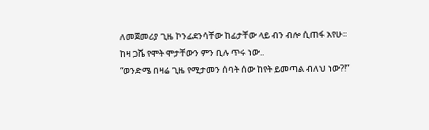ለመጀመሪያ ጊዜ ኮንፊደንሳቸው ከፊታቸው ላይ ብን ብሎ ሲጠፋ አየሁ፡፡
ከዛ ጋሼ የሞት ሞታቸውን ምን ቢሉ ጥሩ ነው..
“ወንድሜ በዛሬ ጊዜ የሚታመን ሰባት ሰው ከየት ይመጣል ብለህ ነው?!”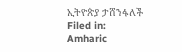ኢትዮጵያ ታሸንፋለች
Filed in: Amharic